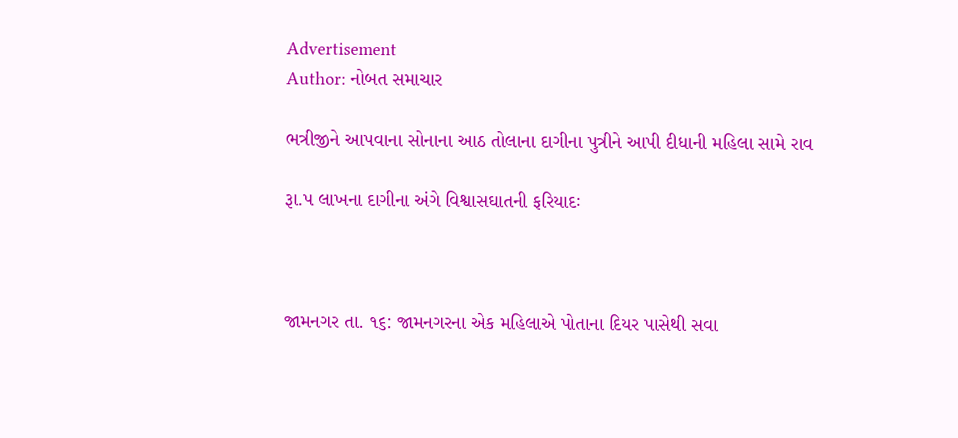Advertisement
Author: નોબત સમાચાર

ભત્રીજીને આપવાના સોનાના આઠ તોલાના દાગીના પુત્રીને આપી દીધાની મહિલા સામે રાવ

રૂા.પ લાખના દાગીના અંગે વિશ્વાસઘાતની ફરિયાદઃ



જામનગર તા. ૧૬: જામનગરના એક મહિલાએ પોતાના દિયર પાસેથી સવા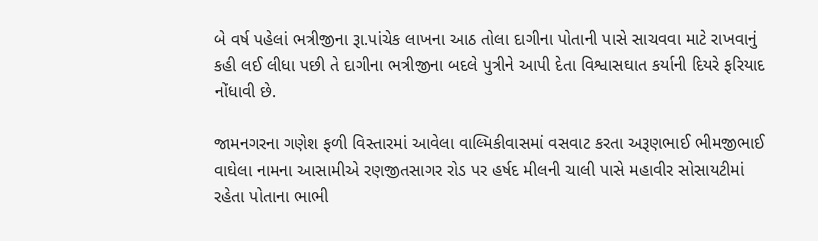બે વર્ષ પહેલાં ભત્રીજીના રૂા.પાંચેક લાખના આઠ તોલા દાગીના પોતાની પાસે સાચવવા માટે રાખવાનું કહી લઈ લીધા પછી તે દાગીના ભત્રીજીના બદલે પુત્રીને આપી દેતા વિશ્વાસઘાત કર્યાની દિયરે ફરિયાદ નોંધાવી છે.

જામનગરના ગણેશ ફળી વિસ્તારમાં આવેલા વાલ્મિકીવાસમાં વસવાટ કરતા અરૂણભાઈ ભીમજીભાઈ વાઘેલા નામના આસામીએ રણજીતસાગર રોડ પર હર્ષદ મીલની ચાલી પાસે મહાવીર સોસાયટીમાં રહેતા પોતાના ભાભી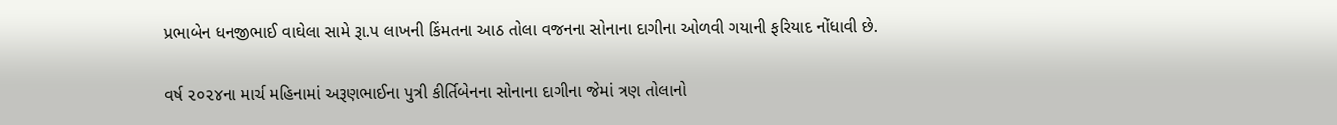પ્રભાબેન ધનજીભાઈ વાઘેલા સામે રૂા.પ લાખની કિંમતના આઠ તોલા વજનના સોનાના દાગીના ઓળવી ગયાની ફરિયાદ નોંધાવી છે.

વર્ષ ૨૦૨૪ના માર્ચ મહિનામાં અરૂણભાઈના પુત્રી કીર્તિબેનના સોનાના દાગીના જેમાં ત્રણ તોલાનો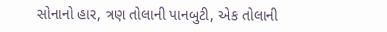સોનાનો હાર, ત્રણ તોલાની પાનબુટી, એક તોલાની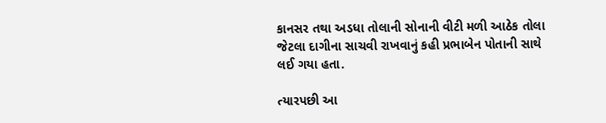કાનસર તથા અડધા તોલાની સોનાની વીટી મળી આઠેક તોલા જેટલા દાગીના સાચવી રાખવાનું કહી પ્રભાબેન પોતાની સાથે લઈ ગયા હતા.

ત્યારપછી આ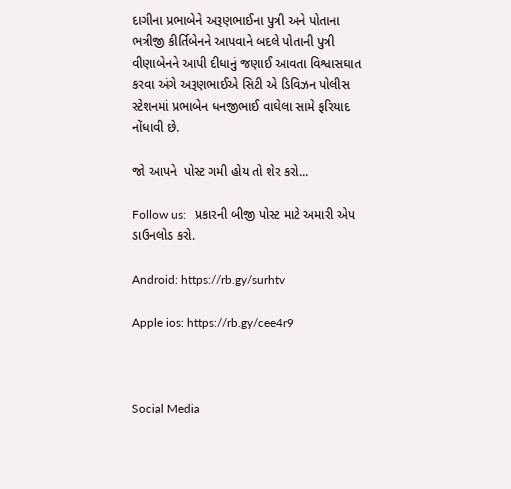દાગીના પ્રભાબેને અરૂણભાઈના પુત્રી અને પોતાના ભત્રીજી કીર્તિબેનને આપવાને બદલે પોતાની પુત્રી વીણાબેનને આપી દીધાનું જણાઈ આવતા વિશ્વાસઘાત કરવા અંગે અરૂણભાઈએ સિટી એ ડિવિઝન પોલીસ સ્ટેશનમાં પ્રભાબેન ધનજીભાઈ વાઘેલા સામે ફરિયાદ નોંધાવી છે.

જો આપને  પોસ્ટ ગમી હોય તો શેર કરો...

Follow us:   પ્રકારની બીજી પોસ્ટ માટે અમારી એપ ડાઉનલોડ કરો.

Android: https://rb.gy/surhtv

Apple ios: https://rb.gy/cee4r9



Social Media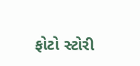ફોટો સ્ટોરી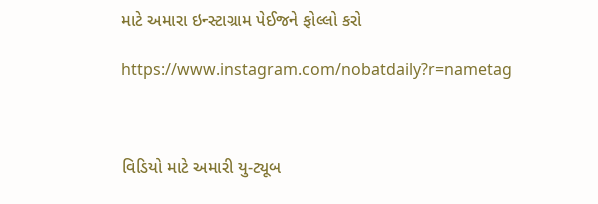માટે અમારા ઇન્સ્ટાગ્રામ પેઈજને ફોલ્લો કરો

https://www.instagram.com/nobatdaily?r=nametag



વિડિયો માટે અમારી યુ-ટ્યૂબ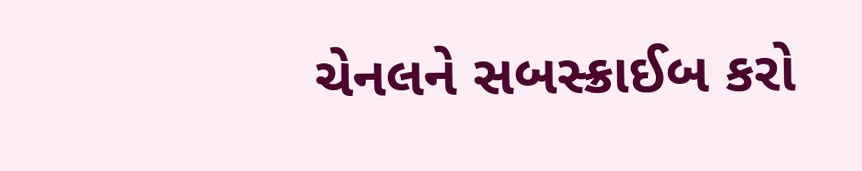ચેનલને સબસ્ક્રાઈબ કરો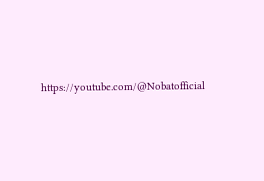https://youtube.com/@Nobatofficial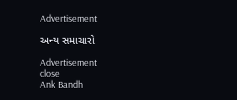Advertisement

અન્ય સમાચારો

Advertisement
close
Ank Bandh